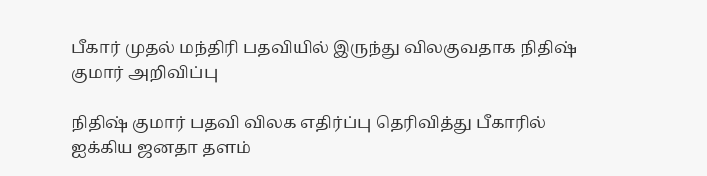பீகார் முதல் மந்திரி பதவியில் இருந்து விலகுவதாக நிதிஷ் குமார் அறிவிப்பு

நிதிஷ் குமார் பதவி விலக எதிர்ப்பு தெரிவித்து பீகாரில் ஐக்கிய ஜனதா தளம்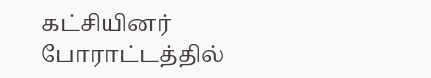கட்சியினர் போராட்டத்தில்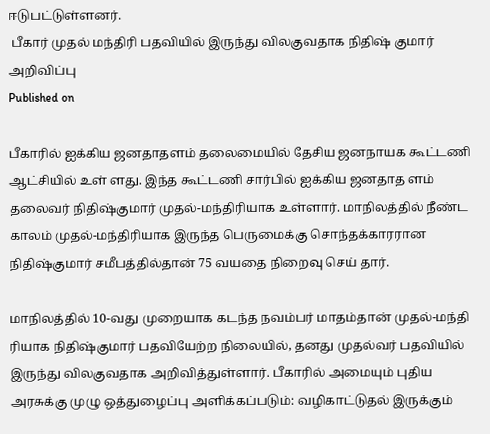ஈடுபட்டுள்ளனர்.
 பீகார் முதல் மந்திரி பதவியில் இருந்து விலகுவதாக நிதிஷ் குமார் அறிவிப்பு
Published on

பீகாரில் ஐக்கிய ஜனதாதளம் தலைமையில் தேசிய ஜனநாயக கூட்டணி ஆட்சியில் உள் ளது. இந்த கூட்டணி சார்பில் ஐக்கிய ஜனதாத ளம் தலைவர் நிதிஷ்குமார் முதல்-மந்திரியாக உள்ளார். மாநிலத்தில் நீண்ட காலம் முதல்-மந்திரியாக இருந்த பெருமைக்கு சொந்தக்காரரான நிதிஷ்குமார் சமீபத்தில்தான் 75 வயதை நிறைவு செய் தார்.

மாநிலத்தில் 10-வது முறையாக கடந்த நவம்பர் மாதம்தான் முதல்-மந்தி ரியாக நிதிஷ்குமார் பதவியேற்ற நிலையில், தனது முதல்வர் பதவியில் இருந்து விலகுவதாக அறிவித்துள்ளார். பீகாரில் அமையும் புதிய அரசுக்கு முழு ஒத்துழைப்பு அளிக்கப்படும்: வழிகாட்டுதல் இருக்கும்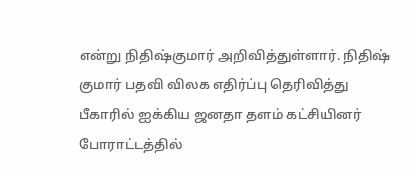என்று நிதிஷ்குமார் அறிவித்துள்ளார். நிதிஷ் குமார் பதவி விலக எதிர்ப்பு தெரிவித்து பீகாரில் ஐக்கிய ஜனதா தளம் கட்சியினர் போராட்டத்தில்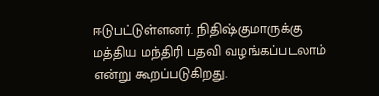ஈடுபட்டுள்ளனர். நிதிஷ்குமாருக்கு மத்திய மந்திரி பதவி வழங்கப்படலாம் என்று கூறப்படுகிறது.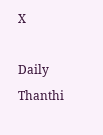X

Daily Thanthi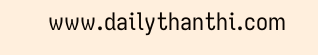www.dailythanthi.com